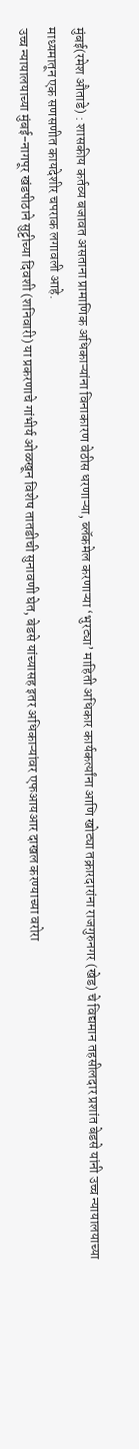मुंबई(रमेश औताडे) : शासकीय कर्तव्य बजावत असताना प्रामाणिक अधिकाऱ्यांना विनाकारण वेठीस धरणाऱ्या, ब्लॅकमेल करणाऱ्या ‘भुरट्या’ माहिती अधिकार कार्यकर्त्यांना आणि खोट्या तक्रारदारांना राजगुरुनगर (खेड) चे विद्यमान तहसीलदार प्रशांत बेडसे यांनी उच्च न्यायालयाच्या माध्यमातून एक सणसणीत कायदेशीर चपराक लगावली आहे.
उच्च न्यायालयाच्या मुंबई-नागपूर खंडपीठाने सुट्टीच्या दिवशी (शनिवारी) या प्रकरणाचे गांभीर्य ओळखून विशेष तातडीची सुनावणी घेत, बेडसे यांच्यासह इतर अधिकाऱ्यांवर एफआयआर दाखल करण्याच्या वरोरा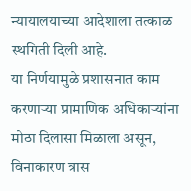न्यायालयाच्या आदेशाला तत्काळ स्थगिती दिली आहे.
या निर्णयामुळे प्रशासनात काम करणाऱ्या प्रामाणिक अधिकाऱ्यांना मोठा दिलासा मिळाला असून, विनाकारण त्रास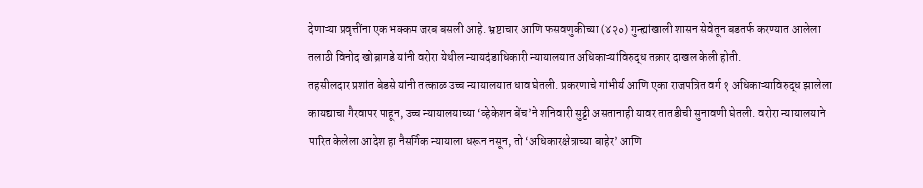देणाऱ्या प्रवृत्तींना एक भक्कम जरब बसली आहे. भ्रष्टाचार आणि फसवणुकीच्या (४२०) गुन्ह्यांखाली शासन सेवेतून बडतर्फ करण्यात आलेला तलाठी विनोद खोब्रागडे यांनी वरोरा येथील न्यायदंडाधिकारी न्यायालयात अधिकाऱ्यांविरुद्ध तक्रार दाखल केली होती.
तहसीलदार प्रशांत बेडसे यांनी तत्काळ उच्च न्यायालयात धाव घेतली. प्रकरणाचे गांभीर्य आणि एका राजपत्रित वर्ग १ अधिकाऱ्याविरुद्ध झालेला कायद्याचा गैरवापर पाहून, उच्च न्यायालयाच्या ‘व्हेकेशन बेंच’ने शनिवारी सुट्टी असतानाही यावर तातडीची सुनावणी घेतली. वरोरा न्यायालयाने पारित केलेला आदेश हा नैसर्गिक न्यायाला धरून नसून, तो ‘अधिकारक्षेत्राच्या बाहेर’ आणि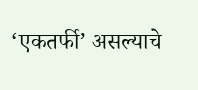‘एकतर्फी’ असल्याचे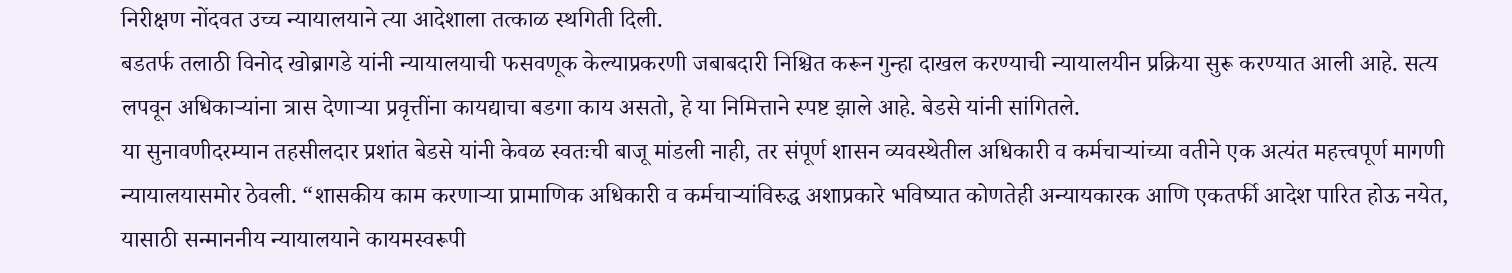निरीक्षण नोंदवत उच्च न्यायालयाने त्या आदेशाला तत्काळ स्थगिती दिली.
बडतर्फ तलाठी विनोद खोब्रागडे यांनी न्यायालयाची फसवणूक केल्याप्रकरणी जबाबदारी निश्चित करून गुन्हा दाखल करण्याची न्यायालयीन प्रक्रिया सुरू करण्यात आली आहे. सत्य लपवून अधिकाऱ्यांना त्रास देणाऱ्या प्रवृत्तींना कायद्याचा बडगा काय असतो, हे या निमित्ताने स्पष्ट झाले आहे. बेडसे यांनी सांगितले.
या सुनावणीदरम्यान तहसीलदार प्रशांत बेडसे यांनी केवळ स्वतःची बाजू मांडली नाही, तर संपूर्ण शासन व्यवस्थेतील अधिकारी व कर्मचाऱ्यांच्या वतीने एक अत्यंत महत्त्वपूर्ण मागणी न्यायालयासमोर ठेवली. “शासकीय काम करणाऱ्या प्रामाणिक अधिकारी व कर्मचाऱ्यांविरुद्ध अशाप्रकारे भविष्यात कोणतेही अन्यायकारक आणि एकतर्फी आदेश पारित होऊ नयेत, यासाठी सन्माननीय न्यायालयाने कायमस्वरूपी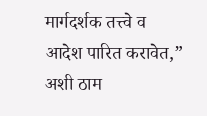मार्गदर्शक तत्त्वे व आदेश पारित करावेत,” अशी ठाम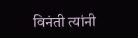विनंती त्यांनी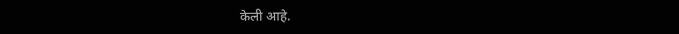केली आहे.